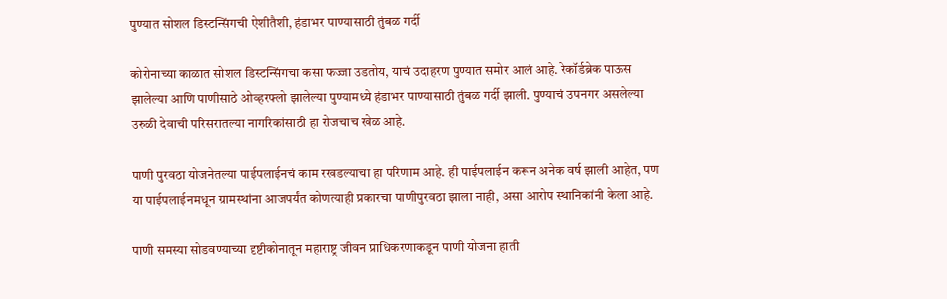पुण्यात सोशल डिस्टन्सिंगची ऐशीतैशी, हंडाभर पाण्यासाठी तुंबळ गर्दी

कोरोनाच्या काळात सोशल डिस्टन्सिंगचा कसा फज्जा उडतोय, याचं उदाहरण पुण्यात समोर आलं आहे. रेकॉर्डब्रेक पाऊस झालेल्या आणि पाणीसाठे ओव्हरफ्लो झालेल्या पुण्यामध्ये हंडाभर पाण्यासाठी तुंबळ गर्दी झाली. पुण्याचं उपनगर असलेल्या उरुळी देवाची परिसरातल्या नागरिकांसाठी हा रोजचाच खेळ आहे.

पाणी पुरवठा योजनेतल्या पाईपलाईनचं काम रखडल्याचा हा परिणाम आहे. ही पाईपलाईन करून अनेक वर्ष झाली आहेत, पण या पाईपलाईनमधून ग्रामस्थांना आजपर्यंत कोणत्याही प्रकारचा पाणीपुरवठा झाला नाही, असा आरोप स्थानिकांनी केला आहे.

पाणी समस्या सोडवण्याच्या दृष्टीकोनातून महाराष्ट्र जीवन प्राधिकरणाकडून पाणी योजना हाती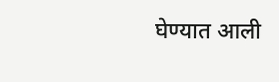घेण्यात आली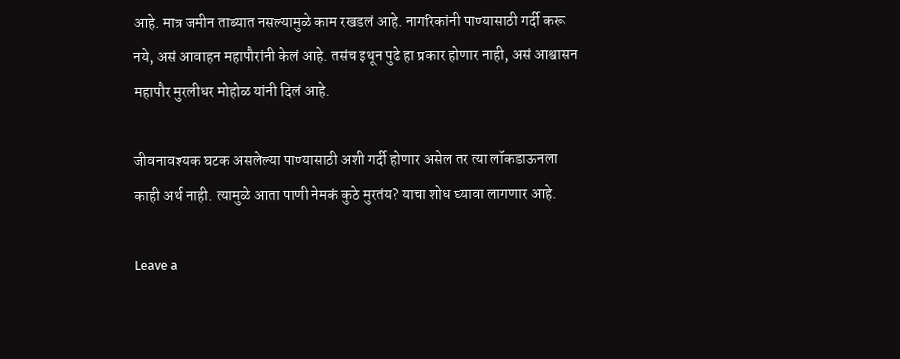आहे. मात्र जमीन ताब्यात नसल्यामुळे काम रखडलं आहे. नागरिकांनी पाण्यासाठी गर्दी करू नये, असं आवाहन महापौरांनी केलं आहे. तसंच इथून पुढे हा प्रकार होणार नाही, असं आश्वासन महापौर मुरलीधर मोहोळ यांनी दिलं आहे.

जीवनावश्यक घटक असलेल्या पाण्यासाठी अशी गर्दी होणार असेल तर त्या लॉकडाऊनला काही अर्थ नाही. त्यामुळे आता पाणी नेमकं कुठे मुरतंय? याचा शोध घ्यावा लागणार आहे.

Leave a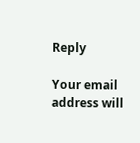Reply

Your email address will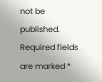not be published. Required fields are marked *